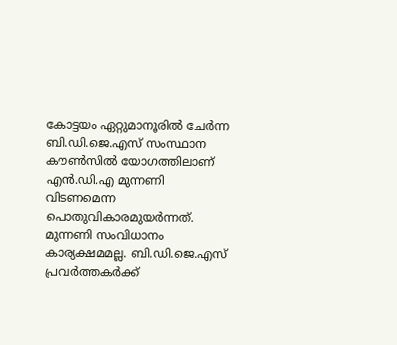കോട്ടയം ഏറ്റുമാനൂരില്‍ ചേര്‍ന്ന ബി.ഡി.ജെ.എസ് സംസ്ഥാന കൗണ്‍സില്‍ യോഗത്തിലാണ് എന്‍.ഡി.എ മുന്നണി വിടണമെന്ന പൊതുവികാരമുയര്‍ന്നത്. മുന്നണി സംവിധാനം കാര്യക്ഷമമല്ല. ബി.ഡി.ജെ.എസ് പ്രവര്‍ത്തകര്‍ക്ക്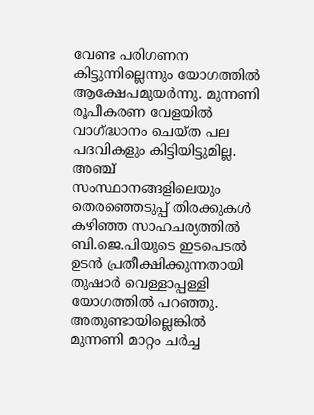വേണ്ട പരിഗണന കിട്ടുന്നില്ലെന്നും യോഗത്തില്‍ ആക്ഷേപമുയര്‍ന്നു. മുന്നണി രൂപീകരണ വേളയില്‍ വാഗ്ദ്ധാനം ചെയ്ത പല പദവികളും കിട്ടിയിട്ടുമില്ല. അഞ്ച് സംസ്ഥാനങ്ങളിലെയും തെരഞ്ഞെടുപ്പ് തിരക്കുകള്‍ കഴിഞ്ഞ സാഹചര്യത്തില്‍ ബി.ജെ.പിയുടെ ഇടപെടല്‍ ഉടന്‍ പ്രതീക്ഷിക്കുന്നതായി തുഷാര്‍ വെള്ളാപ്പള്ളി യോഗത്തില്‍ പറഞ്ഞു. അതുണ്ടായില്ലെങ്കില്‍ മുന്നണി മാറ്റം ചര്‍ച്ച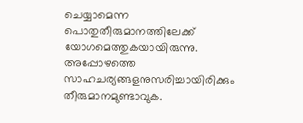ചെയ്യാമെന്ന പൊതുതീരുമാനത്തിലേക്ക് യോഗമെത്തുകയായിരുന്നു. അപ്പോഴത്തെ സാഹചര്യങ്ങളനുസരിച്ചായിരിക്കും തീരുമാനമുണ്ടാവുക.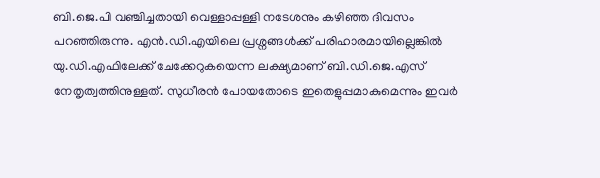ബി.ജെ.പി വഞ്ചിച്ചതായി വെള്ളാപ്പള്ളി നടേശനും കഴിഞ്ഞ ദിവസം പറഞ്ഞിരുന്നു. എന്‍.ഡി.എയിലെ പ്രശ്നങ്ങള്‍ക്ക് പരിഹാരമായില്ലെങ്കില്‍ യു.ഡി.എഫിലേക്ക് ചേക്കേറുകയെന്ന ലക്ഷ്യമാണ് ബി.ഡി.ജെ.എസ് നേതൃത്വത്തിനുള്ളത്. സുധീരന്‍ പോയതോടെ ഇതെളുപ്പമാകുമെന്നും ഇവര്‍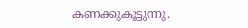കണക്കുകൂട്ടുന്നു.